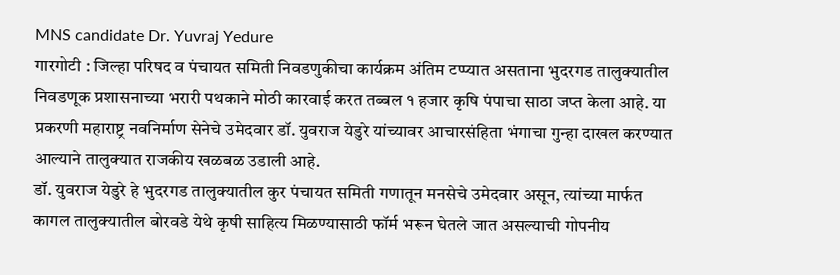MNS candidate Dr. Yuvraj Yedure
गारगोटी : जिल्हा परिषद व पंचायत समिती निवडणुकीचा कार्यक्रम अंतिम टप्प्यात असताना भुदरगड तालुक्यातील निवडणूक प्रशासनाच्या भरारी पथकाने मोठी कारवाई करत तब्बल १ हजार कृषि पंपाचा साठा जप्त केला आहे. या प्रकरणी महाराष्ट्र नवनिर्माण सेनेचे उमेदवार डॉ. युवराज येडुरे यांच्यावर आचारसंहिता भंगाचा गुन्हा दाखल करण्यात आल्याने तालुक्यात राजकीय खळबळ उडाली आहे.
डॉ. युवराज येडुरे हे भुदरगड तालुक्यातील कुर पंचायत समिती गणातून मनसेचे उमेदवार असून, त्यांच्या मार्फत कागल तालुक्यातील बोरवडे येथे कृषी साहित्य मिळण्यासाठी फॉर्म भरून घेतले जात असल्याची गोपनीय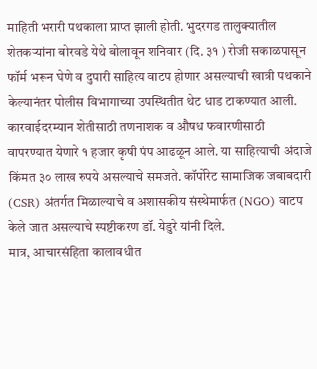माहिती भरारी पथकाला प्राप्त झाली होती. भुदरगड तालुक्यातील शेतकऱ्यांना बोरवडे येथे बोलावून शनिवार (दि. ३१ ) रोजी सकाळपासून फॉर्म भरून घेणे व दुपारी साहित्य वाटप होणार असल्याची खात्री पथकाने केल्यानंतर पोलीस विभागाच्या उपस्थितीत थेट धाड टाकण्यात आली.
कारवाईदरम्यान शेतीसाठी तणनाशक व औषध फवारणीसाठी वापरण्यात येणारे १ हजार कृषी पंप आढळून आले. या साहित्याची अंदाजे किंमत ३० लाख रुपये असल्याचे समजते. कॉर्पोरेट सामाजिक जबाबदारी (CSR) अंतर्गत मिळाल्याचे व अशासकीय संस्थेमार्फत (NGO) वाटप केले जात असल्याचे स्पष्टीकरण डॉ. येडुरे यांनी दिले.
मात्र, आचारसंहिता कालावधीत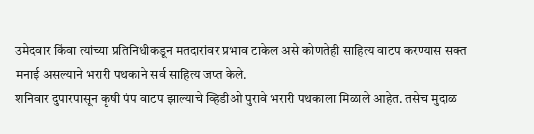उमेदवार किंवा त्यांच्या प्रतिनिधीकडून मतदारांवर प्रभाव टाकेल असे कोणतेही साहित्य वाटप करण्यास सक्त मनाई असल्याने भरारी पथकाने सर्व साहित्य जप्त केले.
शनिवार दुपारपासून कृषी पंप वाटप झाल्याचे व्हिडीओ पुरावे भरारी पथकाला मिळाले आहेत. तसेच मुदाळ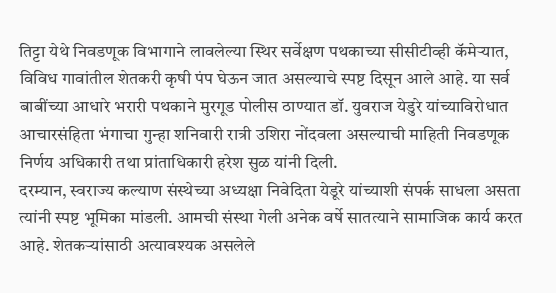तिट्टा येथे निवडणूक विभागाने लावलेल्या स्थिर सर्वेक्षण पथकाच्या सीसीटीव्ही कॅमेऱ्यात, विविध गावांतील शेतकरी कृषी पंप घेऊन जात असल्याचे स्पष्ट दिसून आले आहे. या सर्व बाबींच्या आधारे भरारी पथकाने मुरगूड पोलीस ठाण्यात डॉ. युवराज येडुरे यांच्याविरोधात आचारसंहिता भंगाचा गुन्हा शनिवारी रात्री उशिरा नोंदवला असल्याची माहिती निवडणूक निर्णय अधिकारी तथा प्रांताधिकारी हरेश सुळ यांनी दिली.
दरम्यान, स्वराज्य कल्याण संस्थेच्या अध्यक्षा निवेदिता येडूरे यांच्याशी संपर्क साधला असता त्यांनी स्पष्ट भूमिका मांडली. आमची संस्था गेली अनेक वर्षे सातत्याने सामाजिक कार्य करत आहे. शेतकऱ्यांसाठी अत्यावश्यक असलेले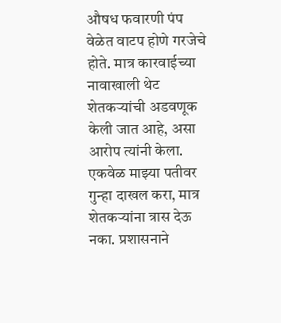औषध फवारणी पंप वेळेत वाटप होणे गरजेचे होते. मात्र कारवाईच्या नावाखाली थेट शेतकऱ्यांची अडवणूक केली जात आहे, असा आरोप त्यांनी केला.
एकवेळ माझ्या पतीवर गुन्हा दाखल करा, मात्र शेतकऱ्यांना त्रास देऊ नका. प्रशासनाने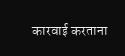कारवाई करताना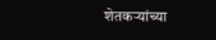शेतकऱ्यांच्या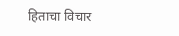हिताचा विचार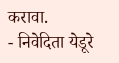करावा.
- निवेदिता येडूरे